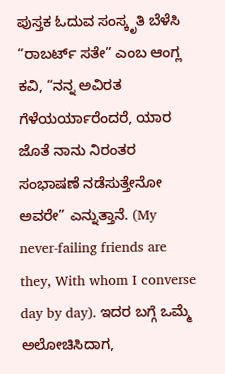ಪುಸ್ತಕ ಓದುವ ಸಂಸ್ಕೃತಿ ಬೆಳೆಸಿ
“ರಾಬರ್ಟ್ ಸತೇ” ಎಂಬ ಆಂಗ್ಲ ಕವಿ, “ನನ್ನ ಅವಿರತ ಗೆಳೆಯರ್ಯಾರೆಂದರೆ, ಯಾರ ಜೊತೆ ನಾನು ನಿರಂತರ ಸಂಭಾಷಣೆ ನಡೆಸುತ್ತೇನೋ ಅವರೇ” ಎನ್ನುತ್ತಾನೆ. (My never-failing friends are they, With whom I converse day by day). ಇದರ ಬಗ್ಗೆ ಒಮ್ಮೆ ಅಲೋಚಿಸಿದಾಗ,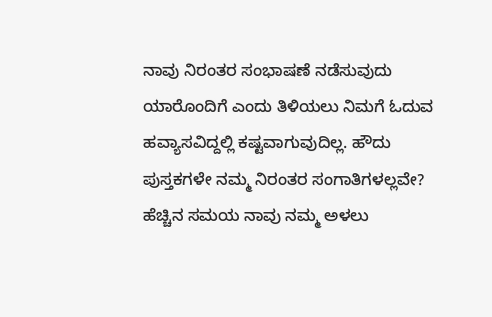ನಾವು ನಿರಂತರ ಸಂಭಾಷಣೆ ನಡೆಸುವುದು ಯಾರೊಂದಿಗೆ ಎಂದು ತಿಳಿಯಲು ನಿಮಗೆ ಓದುವ ಹವ್ಯಾಸವಿದ್ದಲ್ಲಿ ಕಷ್ಟವಾಗುವುದಿಲ್ಲ. ಹೌದು ಪುಸ್ತಕಗಳೇ ನಮ್ಮ ನಿರಂತರ ಸಂಗಾತಿಗಳಲ್ಲವೇ? ಹೆಚ್ಚಿನ ಸಮಯ ನಾವು ನಮ್ಮ ಅಳಲು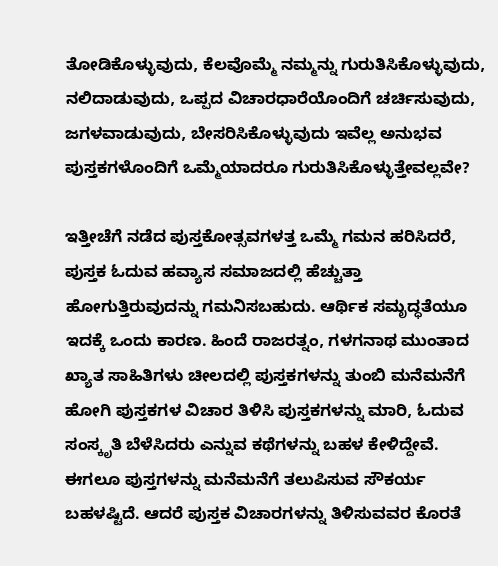ತೋಡಿಕೊಳ್ಳುವುದು, ಕೆಲವೊಮ್ಮೆ ನಮ್ಮನ್ನು ಗುರುತಿಸಿಕೊಳ್ಳುವುದು, ನಲಿದಾಡುವುದು, ಒಪ್ಪದ ವಿಚಾರಧಾರೆಯೊಂದಿಗೆ ಚರ್ಚಿಸುವುದು, ಜಗಳವಾಡುವುದು, ಬೇಸರಿಸಿಕೊಳ್ಳುವುದು ಇವೆಲ್ಲ ಅನುಭವ ಪುಸ್ತಕಗಳೊಂದಿಗೆ ಒಮ್ಮೆಯಾದರೂ ಗುರುತಿಸಿಕೊಳ್ಳುತ್ತೇವಲ್ಲವೇ?

ಇತ್ತೀಚೆಗೆ ನಡೆದ ಪುಸ್ತಕೋತ್ಸವಗಳತ್ತ ಒಮ್ಮೆ ಗಮನ ಹರಿಸಿದರೆ, ಪುಸ್ತಕ ಓದುವ ಹವ್ಯಾಸ ಸಮಾಜದಲ್ಲಿ ಹೆಚ್ಚುತ್ತಾ ಹೋಗುತ್ತಿರುವುದನ್ನು ಗಮನಿಸಬಹುದು. ಆರ್ಥಿಕ ಸಮೃದ್ಧತೆಯೂ ಇದಕ್ಕೆ ಒಂದು ಕಾರಣ. ಹಿಂದೆ ರಾಜರತ್ನಂ, ಗಳಗನಾಥ ಮುಂತಾದ ಖ್ಯಾತ ಸಾಹಿತಿಗಳು ಚೀಲದಲ್ಲಿ ಪುಸ್ತಕಗಳನ್ನು ತುಂಬಿ ಮನೆಮನೆಗೆ ಹೋಗಿ ಪುಸ್ತಕಗಳ ವಿಚಾರ ತಿಳಿಸಿ ಪುಸ್ತಕಗಳನ್ನು ಮಾರಿ, ಓದುವ ಸಂಸ್ಕೃತಿ ಬೆಳೆಸಿದರು ಎನ್ನುವ ಕಥೆಗಳನ್ನು ಬಹಳ ಕೇಳಿದ್ದೇವೆ. ಈಗಲೂ ಪುಸ್ತಗಳನ್ನು ಮನೆಮನೆಗೆ ತಲುಪಿಸುವ ಸೌಕರ್ಯ ಬಹಳಷ್ಟಿದೆ. ಆದರೆ ಪುಸ್ತಕ ವಿಚಾರಗಳನ್ನು ತಿಳಿಸುವವರ ಕೊರತೆ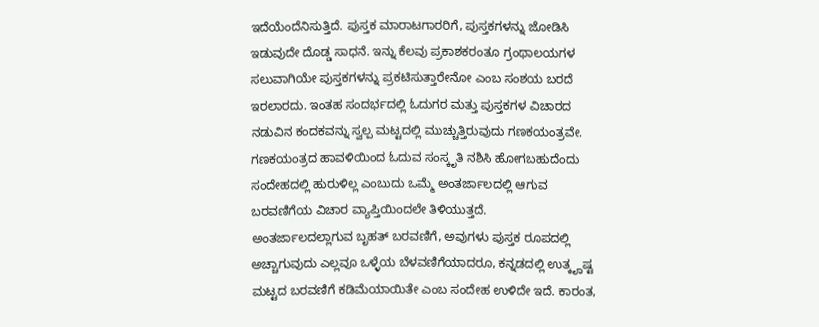ಇದೆಯೆಂದೆನಿಸುತ್ತಿದೆ. ಪುಸ್ತಕ ಮಾರಾಟಗಾರರಿಗೆ, ಪುಸ್ತಕಗಳನ್ನು ಜೋಡಿಸಿ ಇಡುವುದೇ ದೊಡ್ಡ ಸಾಧನೆ. ಇನ್ನು ಕೆಲವು ಪ್ರಕಾಶಕರಂತೂ ಗ್ರಂಥಾಲಯಗಳ ಸಲುವಾಗಿಯೇ ಪುಸ್ತಕಗಳನ್ನು ಪ್ರಕಟಿಸುತ್ತಾರೇನೋ ಎಂಬ ಸಂಶಯ ಬರದೆ ಇರಲಾರದು. ಇಂತಹ ಸಂದರ್ಭದಲ್ಲಿ ಓದುಗರ ಮತ್ತು ಪುಸ್ತಕಗಳ ವಿಚಾರದ ನಡುವಿನ ಕಂದಕವನ್ನು ಸ್ವಲ್ಪ ಮಟ್ಟದಲ್ಲಿ ಮುಚ್ಚುತ್ತಿರುವುದು ಗಣಕಯಂತ್ರವೇ. ಗಣಕಯಂತ್ರದ ಹಾವಳಿಯಿಂದ ಓದುವ ಸಂಸ್ಕೃತಿ ನಶಿಸಿ ಹೋಗಬಹುದೆಂದು ಸಂದೇಹದಲ್ಲಿ ಹುರುಳಿಲ್ಲ ಎಂಬುದು ಒಮ್ಮೆ ಅಂತರ್ಜಾಲದಲ್ಲಿ ಆಗುವ ಬರವಣಿಗೆಯ ವಿಚಾರ ವ್ಯಾಪ್ತಿಯಿಂದಲೇ ತಿಳಿಯುತ್ತದೆ.
ಅಂತರ್ಜಾಲದಲ್ಲಾಗುವ ಬೃಹತ್ ಬರವಣಿಗೆ, ಅವುಗಳು ಪುಸ್ತಕ ರೂಪದಲ್ಲಿ ಅಚ್ಚಾಗುವುದು ಎಲ್ಲವೂ ಒಳ್ಳೆಯ ಬೆಳವಣಿಗೆಯಾದರೂ, ಕನ್ನಡದಲ್ಲಿ ಉತ್ಕೄಷ್ಟ ಮಟ್ಟದ ಬರವಣಿಗೆ ಕಡಿಮೆಯಾಯಿತೇ ಎಂಬ ಸಂದೇಹ ಉಳಿದೇ ಇದೆ. ಕಾರಂತ,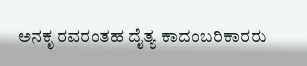ಅನಕೃ ರವರಂತಹ ದೈತ್ಯ ಕಾದಂಬರಿಕಾರರು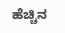ಹೆಚ್ಚಿನ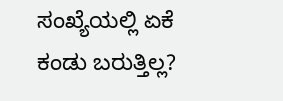ಸಂಖ್ಯೆಯಲ್ಲಿ ಏಕೆ ಕಂಡು ಬರುತ್ತಿಲ್ಲ?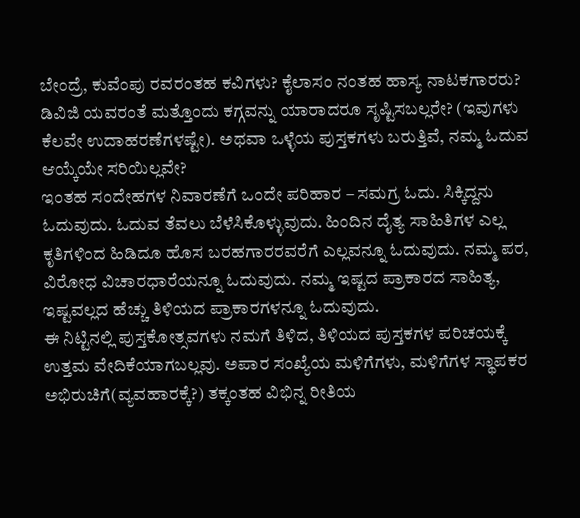ಬೇಂದ್ರೆ, ಕುವೆಂಪು ರವರಂತಹ ಕವಿಗಳು? ಕೈಲಾಸಂ ನಂತಹ ಹಾಸ್ಯ ನಾಟಕಗಾರರು? ಡಿವಿಜಿ ಯವರಂತೆ ಮತ್ತೊಂದು ಕಗ್ಗವನ್ನು ಯಾರಾದರೂ ಸೃಷ್ಟಿಸಬಲ್ಲರೇ? (ಇವುಗಳು ಕೆಲವೇ ಉದಾಹರಣೆಗಳಷ್ಟೇ). ಅಥವಾ ಒಳ್ಳೆಯ ಪುಸ್ತಕಗಳು ಬರುತ್ತಿವೆ, ನಮ್ಮ ಓದುವ ಆಯ್ಕೆಯೇ ಸರಿಯಿಲ್ಲವೇ?
ಇಂತಹ ಸಂದೇಹಗಳ ನಿವಾರಣೆಗೆ ಒಂದೇ ಪರಿಹಾರ – ಸಮಗ್ರ ಓದು. ಸಿಕ್ಕಿದ್ದನು ಓದುವುದು. ಓದುವ ತೆವಲು ಬೆಳೆಸಿಕೊಳ್ಳುವುದು. ಹಿಂದಿನ ದೈತ್ಯ ಸಾಹಿತಿಗಳ ಎಲ್ಲ ಕೃತಿಗಳಿಂದ ಹಿಡಿದೂ ಹೊಸ ಬರಹಗಾರರವರೆಗೆ ಎಲ್ಲವನ್ನೂ ಓದುವುದು. ನಮ್ಮ ಪರ, ವಿರೋಧ ವಿಚಾರಧಾರೆಯನ್ನೂ ಓದುವುದು. ನಮ್ಮ ಇಷ್ಟದ ಪ್ರಾಕಾರದ ಸಾಹಿತ್ಯ, ಇಷ್ಟವಲ್ಲದ ಹೆಚ್ಚು ತಿಳಿಯದ ಪ್ರಾಕಾರಗಳನ್ನೂ ಓದುವುದು.
ಈ ನಿಟ್ಟಿನಲ್ಲಿ ಪುಸ್ತಕೋತ್ಸವಗಳು ನಮಗೆ ತಿಳಿದ, ತಿಳಿಯದ ಪುಸ್ತಕಗಳ ಪರಿಚಯಕ್ಕೆ ಉತ್ತಮ ವೇದಿಕೆಯಾಗಬಲ್ಲವು. ಅಪಾರ ಸಂಖ್ಯೆಯ ಮಳಿಗೆಗಳು, ಮಳಿಗೆಗಳ ಸ್ಥಾಪಕರ ಅಭಿರುಚಿಗೆ(ವ್ಯವಹಾರಕ್ಕೆ?) ತಕ್ಕಂತಹ ವಿಭಿನ್ನ ರೀತಿಯ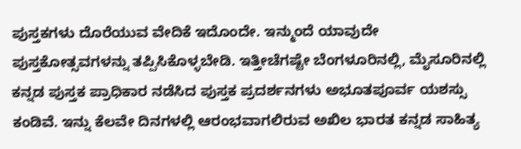ಪುಸ್ತಕಗಳು ದೊರೆಯುವ ವೇದಿಕೆ ಇದೊಂದೇ. ಇನ್ಮುಂದೆ ಯಾವುದೇ ಪುಸ್ತಕೋತ್ಸವಗಳನ್ನು ತಪ್ಪಿಸಿಕೊಳ್ಳಬೇಡಿ. ಇತ್ತೀಚೆಗಷ್ಟೇ ಬೆಂಗಳೂರಿನಲ್ಲಿ, ಮೈಸೂರಿನಲ್ಲಿ ಕನ್ನಡ ಪುಸ್ತಕ ಪ್ರಾಧಿಕಾರ ನಡೆಸಿದ ಪುಸ್ತಕ ಪ್ರದರ್ಶನಗಳು ಅಭೂತಪೂರ್ವ ಯಶಸ್ಸು ಕಂಡಿವೆ. ಇನ್ನು ಕೆಲವೇ ದಿನಗಳಲ್ಲಿ ಆರಂಭವಾಗಲಿರುವ ಅಖಿಲ ಭಾರತ ಕನ್ನಡ ಸಾಹಿತ್ಯ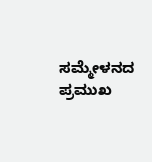ಸಮ್ಮೇಳನದ ಪ್ರಮುಖ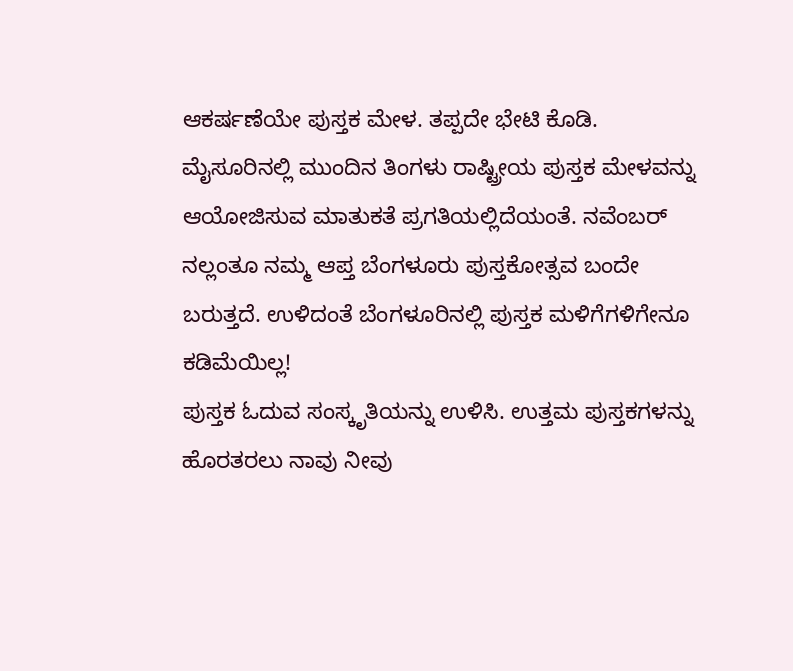ಆಕರ್ಷಣೆಯೇ ಪುಸ್ತಕ ಮೇಳ. ತಪ್ಪದೇ ಭೇಟಿ ಕೊಡಿ. ಮೈಸೂರಿನಲ್ಲಿ ಮುಂದಿನ ತಿಂಗಳು ರಾಷ್ಟ್ರೀಯ ಪುಸ್ತಕ ಮೇಳವನ್ನು ಆಯೋಜಿಸುವ ಮಾತುಕತೆ ಪ್ರಗತಿಯಲ್ಲಿದೆಯಂತೆ. ನವೆಂಬರ್ ನಲ್ಲಂತೂ ನಮ್ಮ ಆಪ್ತ ಬೆಂಗಳೂರು ಪುಸ್ತಕೋತ್ಸವ ಬಂದೇ ಬರುತ್ತದೆ. ಉಳಿದಂತೆ ಬೆಂಗಳೂರಿನಲ್ಲಿ ಪುಸ್ತಕ ಮಳಿಗೆಗಳಿಗೇನೂ ಕಡಿಮೆಯಿಲ್ಲ!
ಪುಸ್ತಕ ಓದುವ ಸಂಸ್ಕೃತಿಯನ್ನು ಉಳಿಸಿ. ಉತ್ತಮ ಪುಸ್ತಕಗಳನ್ನು ಹೊರತರಲು ನಾವು ನೀವು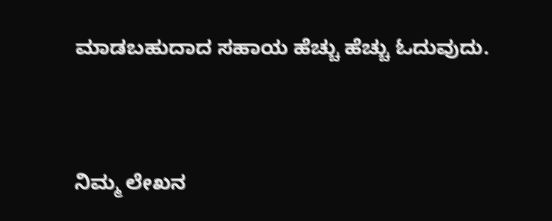ಮಾಡಬಹುದಾದ ಸಹಾಯ ಹೆಚ್ಚು ಹೆಚ್ಚು ಓದುವುದು.




ನಿಮ್ಮ ಲೇಖನ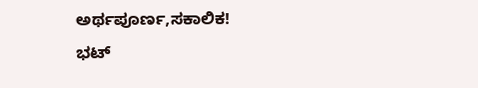ಅರ್ಥಪೂರ್ಣ,ಸಕಾಲಿಕ!
ಭಟ್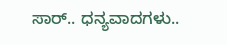ಸಾರ್.. ಧನ್ಯವಾದಗಳು..